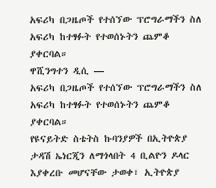አፍሪካ በጋዜጦች የተሰኘው ፕሮግራማችን ስለ አፍሪካ ከተፃፉት የተወሰኑትን ጨምቆ ያቀርባል።
ዋሺንግተን ዲሲ —
አፍሪካ በጋዜጦች የተሰኘው ፕሮግራማችን ስለ አፍሪካ ከተፃፉት የተወሰኑትን ጨምቆ ያቀርባል።
የዩናይትድ ስቴትስ ኩባንያዎች በኢትዮጵያ ታዳሽ ኤነርጂን ለማጎላበት 4 ቢልዮን ዶላር እያቀረቡ መሆናቸው ታወቀ፣ ኢትዮጵያ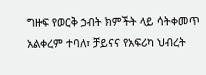ግዙፍ የወርቅ ኃብት ክምችት ላይ ሳትቀመጥ አልቀረም ተባለ፣ ቻይናና የአፍሪካ ህብረት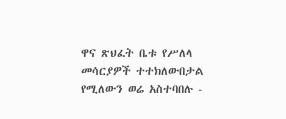ዋና ጽህፈት ቤቱ የሥለላ መሳርያዎች ተተክለውበታል የሚለውን ወሬ አስተባበሉ -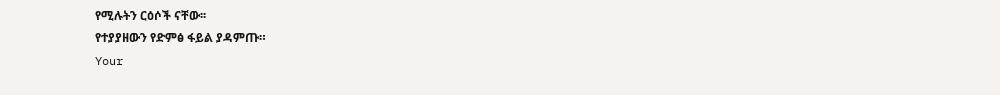የሚሉትን ርዕሶች ናቸው፡፡
የተያያዘውን የድምፅ ፋይል ያዳምጡ።
Your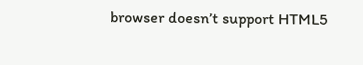browser doesn’t support HTML5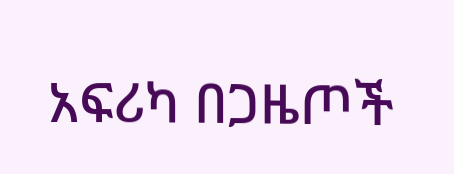አፍሪካ በጋዜጦች